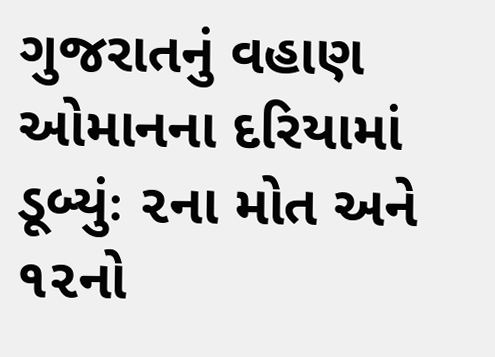ગુજરાતનું વહાણ ઓમાનના દરિયામાં ડૂબ્યુંઃ ૨ના મોત અને ૧૨નો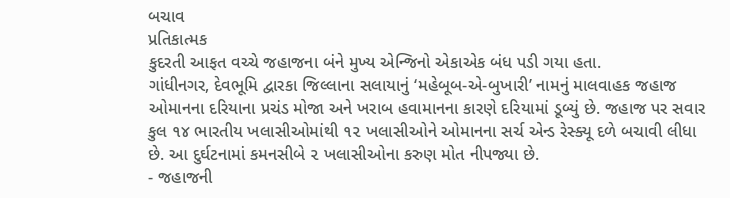બચાવ
પ્રતિકાત્મક
કુદરતી આફત વચ્ચે જહાજના બંને મુખ્ય એન્જિનો એકાએક બંધ પડી ગયા હતા.
ગાંધીનગર, દેવભૂમિ દ્વારકા જિલ્લાના સલાયાનું ‘મહેબૂબ-એ-બુખારી’ નામનું માલવાહક જહાજ ઓમાનના દરિયાના પ્રચંડ મોજા અને ખરાબ હવામાનના કારણે દરિયામાં ડૂબ્યું છે. જહાજ પર સવાર કુલ ૧૪ ભારતીય ખલાસીઓમાંથી ૧૨ ખલાસીઓને ઓમાનના સર્ચ એન્ડ રેસ્ક્યૂ દળે બચાવી લીધા છે. આ દુર્ઘટનામાં કમનસીબે ૨ ખલાસીઓના કરુણ મોત નીપજ્યા છે.
- જહાજની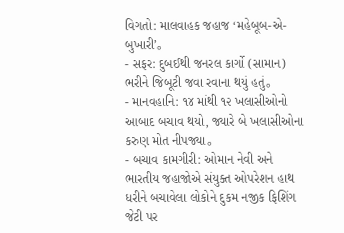વિગતો: માલવાહક જહાજ ‘મહેબૂબ-એ-બુખારી’。
- સફર: દુબઈથી જનરલ કાર્ગો (સામાન) ભરીને જિબૂટી જવા રવાના થયું હતું。
- માનવહાનિ: ૧૪ માંથી ૧૨ ખલાસીઓનો આબાદ બચાવ થયો, જ્યારે બે ખલાસીઓના કરુણ મોત નીપજ્યા。
- બચાવ કામગીરી: ઓમાન નેવી અને ભારતીય જહાજોએ સંયુક્ત ઓપરેશન હાથ ધરીને બચાવેલા લોકોને દુકમ નજીક ફિશિંગ જેટી પર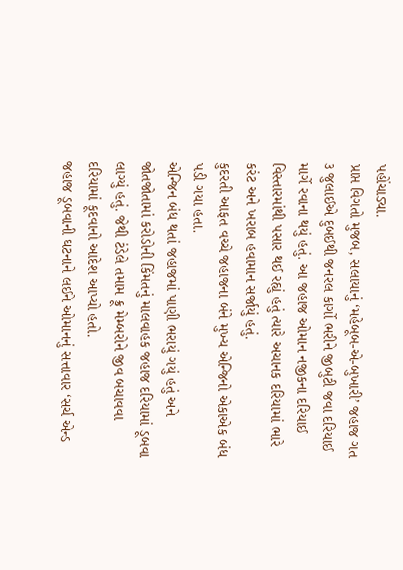પહોંચાડ્યા.
પ્રાપ્ત વિગતો મુજબ, સલાયાનું ‘મહેબૂબ-એ-બુખારી’ જહાજ ગત ૩ જુલાઈએ દુબઈથી જનરલ કાર્ગો ભરીને જીબુટી જવા દરિયાઈ માર્ગે રવાના થયું હતું. આ જહાજ ઓમાન નજીકના દરિયાઈ વિસ્તારમાંથી પસાર થઈ રહ્યું હતું ત્યારે અચાનક દરિયામાં ભારે કરંટ અને ખરાબ હવામાન સર્જાયું હતું.
કુદરતી આફત વચ્ચે જહાજના બંને મુખ્ય એન્જિનો એકાએક બંધ પડી ગયા હતા.
એન્જિન બંધ થતાં જહાજમાં પાણી ભરાયું ગયું હતું અને જોતજોતામાં કરોડોની કિંમતનું માલવાહક જહાજ દરિયામાં ડૂબવા લાગ્યું હતું. જેથી ટંડેલે તમામ ક્રૂ મેમ્બરોને જીવ બચાવવા દરિયામાં કૂદવાનો આદેશ આપ્યો હતો.
જહાજ ડૂબવાની ઘટનાને લઈને ઓમાનનું સત્તાવાર ‘સર્ચ એન્ડ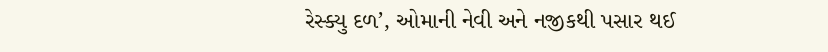રેસ્ક્યુ દળ’, ઓમાની નેવી અને નજીકથી પસાર થઈ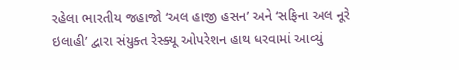રહેલા ભારતીય જહાજો ‘અલ હાજી હસન’ અને ‘સફિના અલ નૂરે ઇલાહી’ દ્વારા સંયુક્ત રેસ્ક્યૂ ઓપરેશન હાથ ધરવામાં આવ્યું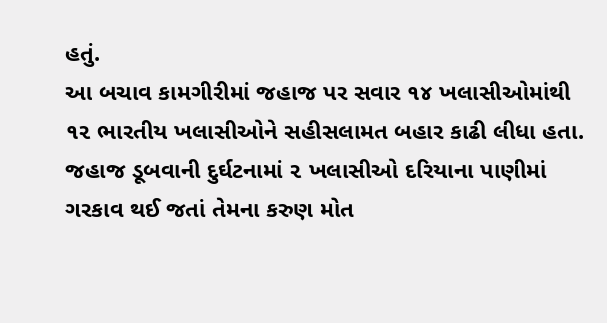હતું.
આ બચાવ કામગીરીમાં જહાજ પર સવાર ૧૪ ખલાસીઓમાંથી ૧૨ ભારતીય ખલાસીઓને સહીસલામત બહાર કાઢી લીધા હતા. જહાજ ડૂબવાની દુર્ઘટનામાં ૨ ખલાસીઓ દરિયાના પાણીમાં ગરકાવ થઈ જતાં તેમના કરુણ મોત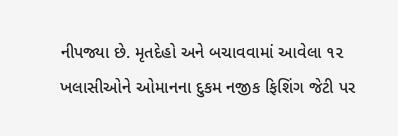નીપજ્યા છે. મૃતદેહો અને બચાવવામાં આવેલા ૧૨ ખલાસીઓને ઓમાનના દુકમ નજીક ફિશિંગ જેટી પર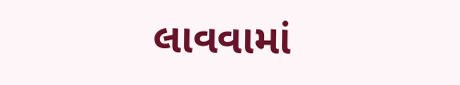લાવવામાં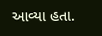આવ્યા હતા.